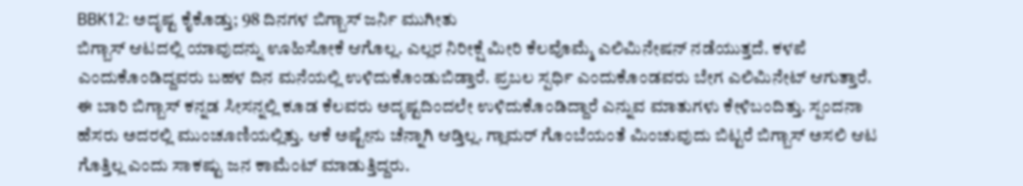BBK12: ಅದೃಷ್ಟ ಕೈಕೊಡ್ತು; 98 ದಿನಗಳ ಬಿಗ್ಬಾಸ್ ಜರ್ನಿ ಮುಗೀತು
ಬಿಗ್ಬಾಸ್ ಆಟದಲ್ಲಿ ಯಾವುದನ್ನು ಊಹಿಸೋಕೆ ಆಗೊಲ್ಲ. ಎಲ್ಲರ ನಿರೀಕ್ಷೆ ಮೀರಿ ಕೆಲವೊಮ್ಮೆ ಎಲಿಮಿನೇಷನ್ ನಡೆಯುತ್ತದೆ. ಕಳಪೆ ಎಂದುಕೊಂಡಿದ್ದವರು ಬಹಳ ದಿನ ಮನೆಯಲ್ಲಿ ಉಳಿದುಕೊಂಡುಬಿಡ್ತಾರೆ. ಪ್ರಬಲ ಸ್ಪರ್ಧಿ ಎಂದುಕೊಂಡವರು ಬೇಗ ಎಲಿಮಿನೇಟ್ ಆಗುತ್ತಾರೆ.
ಈ ಬಾರಿ ಬಿಗ್ಬಾಸ್ ಕನ್ನಡ ಸೀಸನ್ನಲ್ಲಿ ಕೂಡ ಕೆಲವರು ಅದೃಷ್ಟದಿಂದಲೇ ಉಳಿದುಕೊಂಡಿದ್ದಾರೆ ಎನ್ನುವ ಮಾತುಗಳು ಕೇಳಿಬಂದಿತ್ತು. ಸ್ಪಂದನಾ ಹೆಸರು ಅದರಲ್ಲಿ ಮುಂಚೂಣಿಯಲ್ಲಿತ್ತು. ಆಕೆ ಅಷ್ಟೇನು ಚೆನ್ನಾಗಿ ಆಡ್ತಿಲ್ಲ. ಗ್ಲಾಮರ್ ಗೊಂಬೆಯಂತೆ ಮಿಂಚುವುದು ಬಿಟ್ಟರೆ ಬಿಗ್ಬಾಸ್ ಅಸಲಿ ಆಟ ಗೊತ್ತಿಲ್ಲ ಎಂದು ಸಾಕಷ್ಟು ಜನ ಕಾಮೆಂಟ್ ಮಾಡುತ್ತಿದ್ದರು.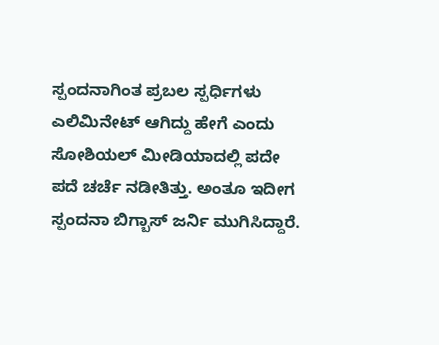ಸ್ಪಂದನಾಗಿಂತ ಪ್ರಬಲ ಸ್ಪರ್ಧಿಗಳು ಎಲಿಮಿನೇಟ್ ಆಗಿದ್ದು ಹೇಗೆ ಎಂದು ಸೋಶಿಯಲ್ ಮೀಡಿಯಾದಲ್ಲಿ ಪದೇ ಪದೆ ಚರ್ಚೆ ನಡೀತಿತ್ತು. ಅಂತೂ ಇದೀಗ ಸ್ಪಂದನಾ ಬಿಗ್ಬಾಸ್ ಜರ್ನಿ ಮುಗಿಸಿದ್ದಾರೆ.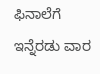ಫಿನಾಲೆಗೆ ಇನ್ನೆರಡು ವಾರ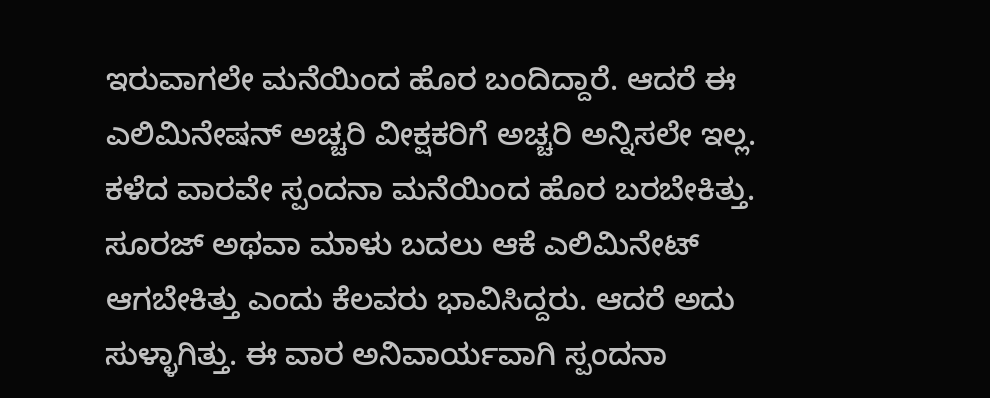ಇರುವಾಗಲೇ ಮನೆಯಿಂದ ಹೊರ ಬಂದಿದ್ದಾರೆ. ಆದರೆ ಈ ಎಲಿಮಿನೇಷನ್ ಅಚ್ಚರಿ ವೀಕ್ಷಕರಿಗೆ ಅಚ್ಚರಿ ಅನ್ನಿಸಲೇ ಇಲ್ಲ.
ಕಳೆದ ವಾರವೇ ಸ್ಪಂದನಾ ಮನೆಯಿಂದ ಹೊರ ಬರಬೇಕಿತ್ತು. ಸೂರಜ್ ಅಥವಾ ಮಾಳು ಬದಲು ಆಕೆ ಎಲಿಮಿನೇಟ್ ಆಗಬೇಕಿತ್ತು ಎಂದು ಕೆಲವರು ಭಾವಿಸಿದ್ದರು. ಆದರೆ ಅದು ಸುಳ್ಳಾಗಿತ್ತು. ಈ ವಾರ ಅನಿವಾರ್ಯವಾಗಿ ಸ್ಪಂದನಾ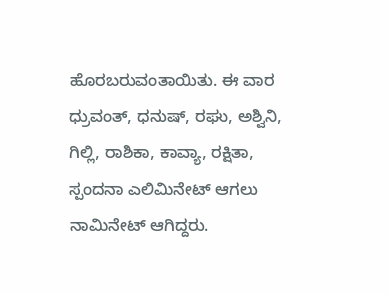ಹೊರಬರುವಂತಾಯಿತು. ಈ ವಾರ ಧ್ರುವಂತ್, ಧನುಷ್, ರಘು, ಅಶ್ವಿನಿ, ಗಿಲ್ಲಿ, ರಾಶಿಕಾ, ಕಾವ್ಯಾ, ರಕ್ಷಿತಾ, ಸ್ಪಂದನಾ ಎಲಿಮಿನೇಟ್ ಆಗಲು ನಾಮಿನೇಟ್ ಆಗಿದ್ದರು.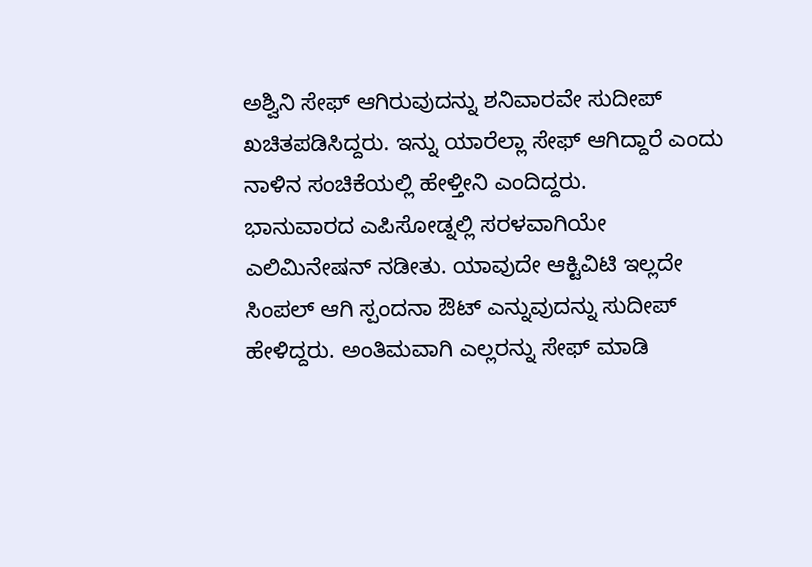ಅಶ್ವಿನಿ ಸೇಫ್ ಆಗಿರುವುದನ್ನು ಶನಿವಾರವೇ ಸುದೀಪ್ ಖಚಿತಪಡಿಸಿದ್ದರು. ಇನ್ನು ಯಾರೆಲ್ಲಾ ಸೇಫ್ ಆಗಿದ್ದಾರೆ ಎಂದು ನಾಳಿನ ಸಂಚಿಕೆಯಲ್ಲಿ ಹೇಳ್ತೀನಿ ಎಂದಿದ್ದರು.
ಭಾನುವಾರದ ಎಪಿಸೋಡ್ನಲ್ಲಿ ಸರಳವಾಗಿಯೇ ಎಲಿಮಿನೇಷನ್ ನಡೀತು. ಯಾವುದೇ ಆಕ್ಟಿವಿಟಿ ಇಲ್ಲದೇ ಸಿಂಪಲ್ ಆಗಿ ಸ್ಪಂದನಾ ಔಟ್ ಎನ್ನುವುದನ್ನು ಸುದೀಪ್ ಹೇಳಿದ್ದರು. ಅಂತಿಮವಾಗಿ ಎಲ್ಲರನ್ನು ಸೇಫ್ ಮಾಡಿ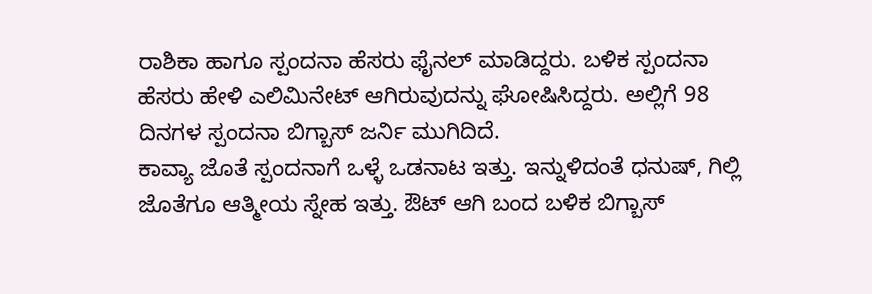ರಾಶಿಕಾ ಹಾಗೂ ಸ್ಪಂದನಾ ಹೆಸರು ಫೈನಲ್ ಮಾಡಿದ್ದರು. ಬಳಿಕ ಸ್ಪಂದನಾ ಹೆಸರು ಹೇಳಿ ಎಲಿಮಿನೇಟ್ ಆಗಿರುವುದನ್ನು ಘೋಷಿಸಿದ್ದರು. ಅಲ್ಲಿಗೆ 98 ದಿನಗಳ ಸ್ಪಂದನಾ ಬಿಗ್ಬಾಸ್ ಜರ್ನಿ ಮುಗಿದಿದೆ.
ಕಾವ್ಯಾ ಜೊತೆ ಸ್ಪಂದನಾಗೆ ಒಳ್ಳೆ ಒಡನಾಟ ಇತ್ತು. ಇನ್ನುಳಿದಂತೆ ಧನುಷ್, ಗಿಲ್ಲಿ ಜೊತೆಗೂ ಆತ್ಮೀಯ ಸ್ನೇಹ ಇತ್ತು. ಔಟ್ ಆಗಿ ಬಂದ ಬಳಿಕ ಬಿಗ್ಬಾಸ್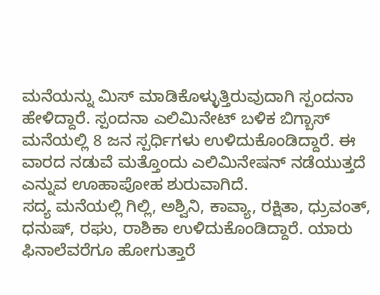ಮನೆಯನ್ನು ಮಿಸ್ ಮಾಡಿಕೊಳ್ಳುತ್ತಿರುವುದಾಗಿ ಸ್ಪಂದನಾ ಹೇಳಿದ್ದಾರೆ. ಸ್ಪಂದನಾ ಎಲಿಮಿನೇಟ್ ಬಳಿಕ ಬಿಗ್ಬಾಸ್ ಮನೆಯಲ್ಲಿ 8 ಜನ ಸ್ಪರ್ಧಿಗಳು ಉಳಿದುಕೊಂಡಿದ್ದಾರೆ. ಈ ವಾರದ ನಡುವೆ ಮತ್ತೊಂದು ಎಲಿಮಿನೇಷನ್ ನಡೆಯುತ್ತದೆ ಎನ್ನುವ ಊಹಾಪೋಹ ಶುರುವಾಗಿದೆ.
ಸದ್ಯ ಮನೆಯಲ್ಲಿ ಗಿಲ್ಲಿ, ಅಶ್ವಿನಿ, ಕಾವ್ಯಾ, ರಕ್ಷಿತಾ, ಧ್ರುವಂತ್, ಧನುಷ್, ರಘು, ರಾಶಿಕಾ ಉಳಿದುಕೊಂಡಿದ್ದಾರೆ. ಯಾರು ಫಿನಾಲೆವರೆಗೂ ಹೋಗುತ್ತಾರೆ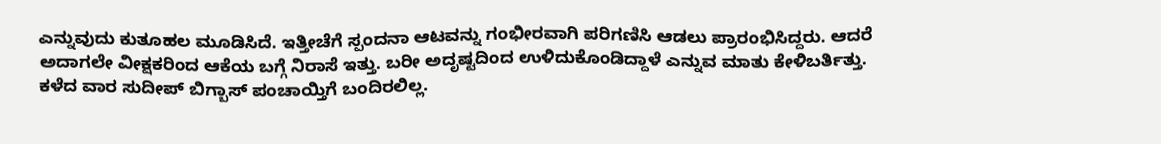ಎನ್ನುವುದು ಕುತೂಹಲ ಮೂಡಿಸಿದೆ. ಇತ್ತೀಚೆಗೆ ಸ್ಪಂದನಾ ಆಟವನ್ನು ಗಂಭೀರವಾಗಿ ಪರಿಗಣಿಸಿ ಆಡಲು ಪ್ರಾರಂಭಿಸಿದ್ದರು. ಆದರೆ ಅದಾಗಲೇ ವೀಕ್ಷಕರಿಂದ ಆಕೆಯ ಬಗ್ಗೆ ನಿರಾಸೆ ಇತ್ತು. ಬರೀ ಅದೃಷ್ಟದಿಂದ ಉಳಿದುಕೊಂಡಿದ್ದಾಳೆ ಎನ್ನುವ ಮಾತು ಕೇಳಿಬರ್ತಿತ್ತು.
ಕಳೆದ ವಾರ ಸುದೀಪ್ ಬಿಗ್ಬಾಸ್ ಪಂಚಾಯ್ತಿಗೆ ಬಂದಿರಲಿಲ್ಲ.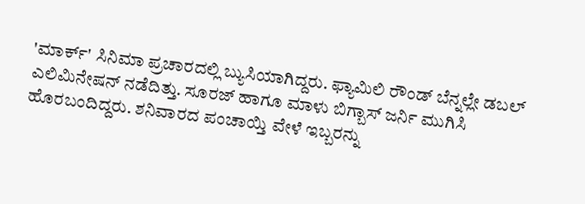'ಮಾರ್ಕ್' ಸಿನಿಮಾ ಪ್ರಚಾರದಲ್ಲಿ ಬ್ಯುಸಿಯಾಗಿದ್ದರು. ಫ್ಯಾಮಿಲಿ ರೌಂಡ್ ಬೆನ್ನಲ್ಲೇ ಡಬಲ್ ಎಲಿಮಿನೇಷನ್ ನಡೆದಿತ್ತು. ಸೂರಜ್ ಹಾಗೂ ಮಾಳು ಬಿಗ್ಬಾಸ್ ಜರ್ನಿ ಮುಗಿಸಿ ಹೊರಬಂದಿದ್ದರು. ಶನಿವಾರದ ಪಂಚಾಯ್ತಿ ವೇಳೆ ಇಬ್ಬರನ್ನು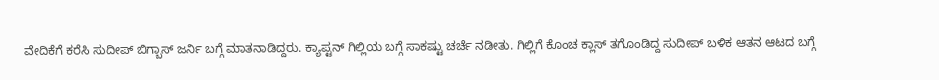ವೇದಿಕೆಗೆ ಕರೆಸಿ ಸುದೀಪ್ ಬಿಗ್ಬಾಸ್ ಜರ್ನಿ ಬಗ್ಗೆ ಮಾತನಾಡಿದ್ದರು. ಕ್ಯಾಪ್ಟನ್ ಗಿಲ್ಲಿಯ ಬಗ್ಗೆ ಸಾಕಷ್ಟು ಚರ್ಚೆ ನಡೀತು. ಗಿಲ್ಲಿಗೆ ಕೊಂಚ ಕ್ಲಾಸ್ ತಗೊಂಡಿದ್ದ ಸುದೀಪ್ ಬಳಿಕ ಆತನ ಆಟದ ಬಗ್ಗೆ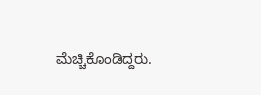ಮೆಚ್ಚಿಕೊಂಡಿದ್ದರು.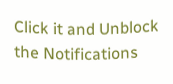Click it and Unblock the Notifications